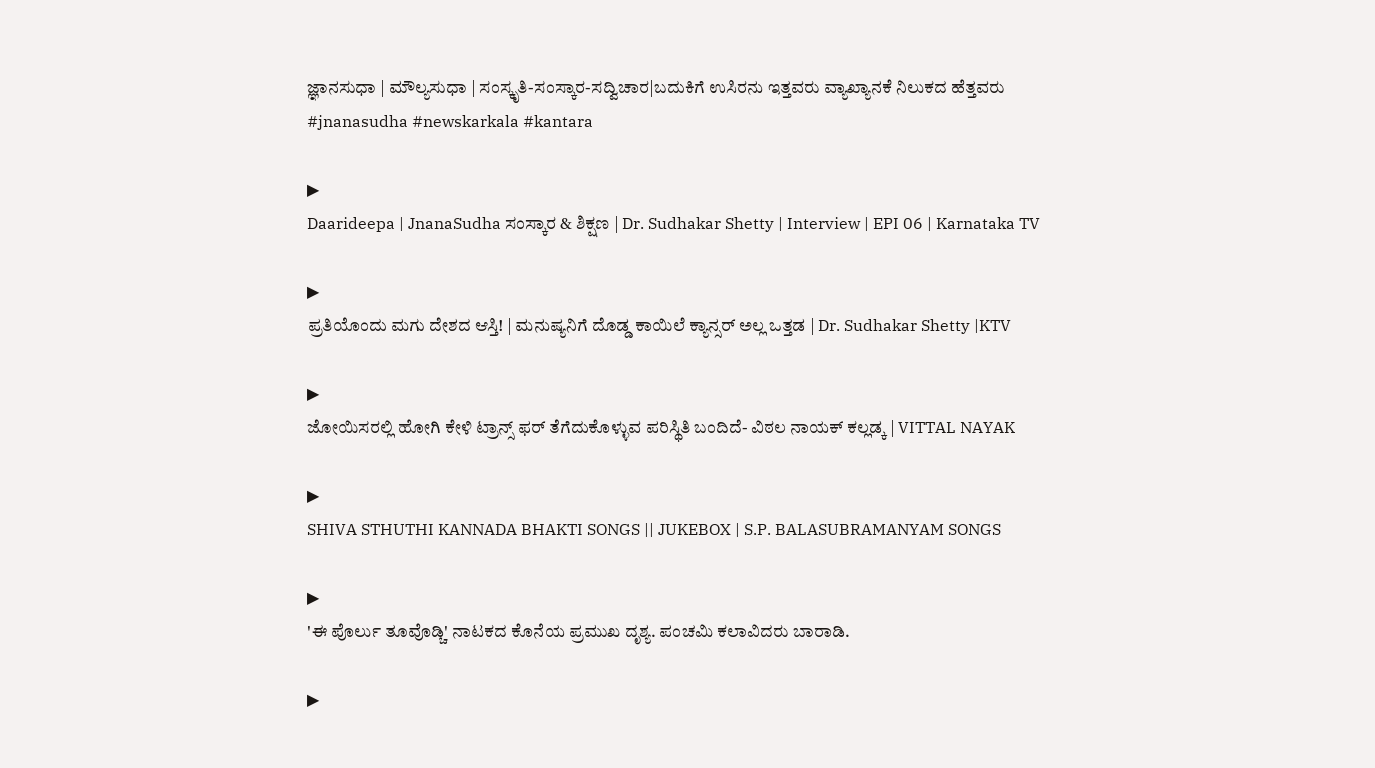ಜ್ಞಾನಸುಧಾ | ಮೌಲ್ಯಸುಧಾ | ಸಂಸ್ಕೃತಿ-ಸಂಸ್ಕಾರ-ಸದ್ವಿಚಾರ|ಬದುಕಿಗೆ ಉಸಿರನು ಇತ್ತವರು ವ್ಯಾಖ್ಯಾನಕೆ ನಿಲುಕದ ಹೆತ್ತವರು
#jnanasudha #newskarkala #kantara

▶
Daarideepa | JnanaSudha ಸಂಸ್ಕಾರ & ಶಿಕ್ಷಣ | Dr. Sudhakar Shetty | Interview | EPI 06 | Karnataka TV

▶
ಪ್ರತಿಯೊಂದು ಮಗು ದೇಶದ ಆಸ್ತಿ! | ಮನುಷ್ಯನಿಗೆ ದೊಡ್ಡ ಕಾಯಿಲೆ ಕ್ಯಾನ್ಸರ್ ಅಲ್ಲ ಒತ್ತಡ | Dr. Sudhakar Shetty |KTV

▶
ಜೋಯಿಸರಲ್ಲಿ ಹೋಗಿ ಕೇಳಿ ಟ್ರಾನ್ಸ್ ಫರ್ ತೆಗೆದುಕೊಳ್ಳುವ ಪರಿಸ್ಥಿತಿ ಬಂದಿದೆ- ವಿಠಲ ನಾಯಕ್ ಕಲ್ಲಡ್ಕ | VITTAL NAYAK

▶
SHIVA STHUTHI KANNADA BHAKTI SONGS || JUKEBOX | S.P. BALASUBRAMANYAM SONGS

▶
'ಈ ಪೊರ್ಲು ತೂವೊಡ್ಚಿ' ನಾಟಕದ ಕೊನೆಯ ಪ್ರಮುಖ ದೃಶ್ಯ. ಪಂಚಮಿ ಕಲಾವಿದರು ಬಾರಾಡಿ.

▶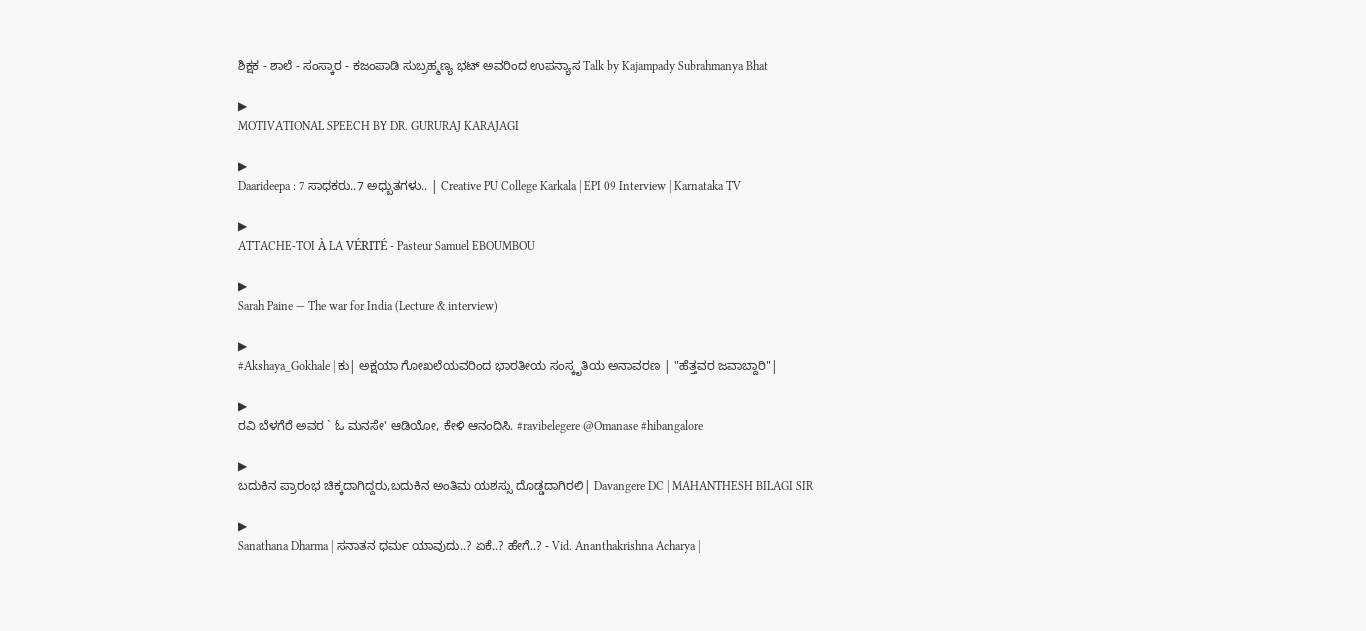ಶಿಕ್ಷಕ - ಶಾಲೆ - ಸಂಸ್ಕಾರ - ಕಜಂಪಾಡಿ ಸುಬ್ರಹ್ಮಣ್ಯ ಭಟ್ ಅವರಿಂದ ಉಪನ್ಯಾಸ Talk by Kajampady Subrahmanya Bhat

▶
MOTIVATIONAL SPEECH BY DR. GURURAJ KARAJAGI

▶
Daarideepa : 7 ಸಾಧಕರು..7 ಅಧ್ಬುತಗಳು.. | Creative PU College Karkala | EPI 09 Interview | Karnataka TV

▶
ATTACHE-TOI À LA VÉRITÉ - Pasteur Samuel EBOUMBOU

▶
Sarah Paine — The war for India (Lecture & interview)

▶
#Akshaya_Gokhale | ಕು| ಅಕ್ಷಯಾ ಗೋಖಲೆಯವರಿಂದ ಭಾರತೀಯ ಸಂಸ್ಕೃತಿಯ ಅನಾವರಣ | "ಹೆತ್ತವರ ಜವಾಬ್ದಾರಿ"|

▶
ರವಿ ಬೆಳಗೆರೆ ಅವರ ` ಓ ಮನಸೇ' ಆಡಿಯೋ, ಕೇಳಿ ಆನಂದಿಸಿ. #ravibelegere @Omanase #hibangalore

▶
ಬದುಕಿನ ಪ್ರಾರಂಭ ಚಿಕ್ಕದಾಗಿದ್ದರು,ಬದುಕಿನ ಅಂತಿಮ ಯಶಸ್ಸು ದೊಡ್ಡದಾಗಿರಲಿ| Davangere DC | MAHANTHESH BILAGI SIR

▶
Sanathana Dharma | ಸನಾತನ ಧರ್ಮ ಯಾವುದು..? ಏಕೆ..? ಹೇಗೆ..? - Vid. Ananthakrishna Acharya |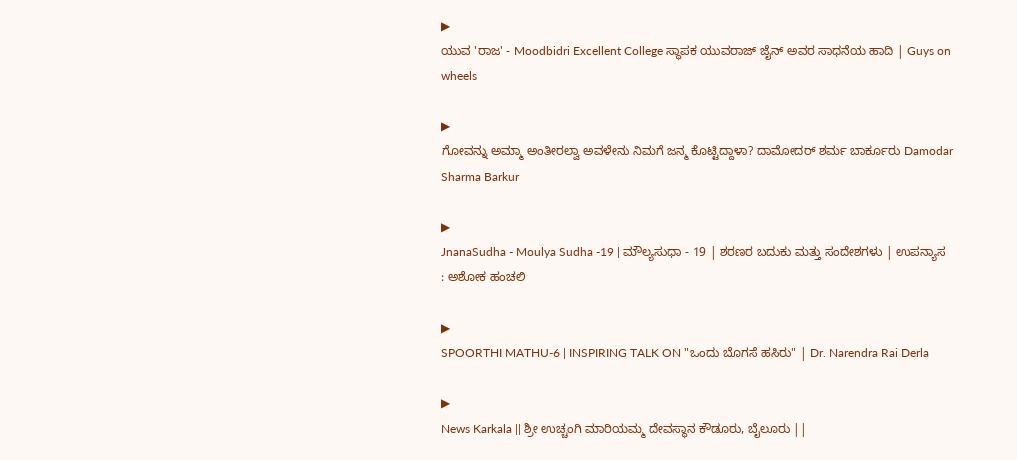▶
ಯುವ 'ರಾಜ' - Moodbidri Excellent College ಸ್ಥಾಪಕ ಯುವರಾಜ್ ಜೈನ್ ಅವರ ಸಾಧನೆಯ ಹಾದಿ | Guys on wheels

▶
ಗೋವನ್ನು ಅಮ್ಮಾ ಅಂತೀರಲ್ವಾ ಅವಳೇನು ನಿಮಗೆ ಜನ್ಮ ಕೊಟ್ಟಿದ್ದಾಳಾ? ದಾಮೋದರ್ ಶರ್ಮ ಬಾರ್ಕೂರು Damodar Sharma Barkur

▶
JnanaSudha - Moulya Sudha -19 | ಮೌಲ್ಯಸುಧಾ - 19 | ಶರಣರ ಬದುಕು ಮತ್ತು ಸಂದೇಶಗಳು | ಉಪನ್ಯಾಸ : ಅಶೋಕ ಹಂಚಲಿ

▶
SPOORTHI MATHU-6 | INSPIRING TALK ON "ಒಂದು ಬೊಗಸೆ ಹಸಿರು" | Dr. Narendra Rai Derla

▶
News Karkala || ಶ್ರೀ ಉಚ್ಚಂಗಿ ಮಾರಿಯಮ್ಮ ದೇವಸ್ಥಾನ ಕೌಡೂರು, ಬೈಲೂರು ||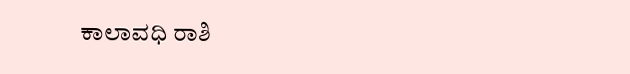ಕಾಲಾವಧಿ ರಾಶಿ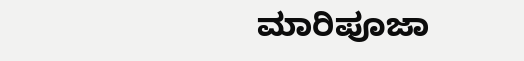ಮಾರಿಪೂಜಾ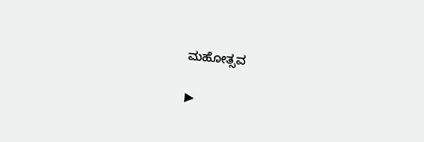ಮಹೋತ್ಸವ

▶